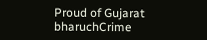Proud of Gujarat
bharuchCrime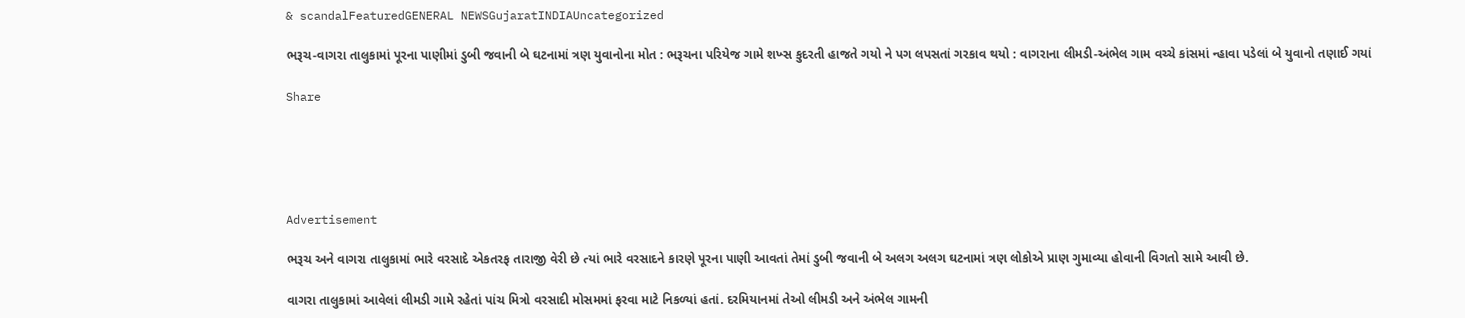& scandalFeaturedGENERAL NEWSGujaratINDIAUncategorized

ભરૂચ-વાગરા તાલુકામાં પૂરના પાણીમાં ડુબી જવાની બે ઘટનામાં ત્રણ યુવાનોના મોત : ભરૂચના પરિયેજ ગામે શખ્સ કુદરતી હાજતે ગયો ને પગ લપસતાં ગરકાવ થયો : વાગરાના લીમડી-અંભેલ ગામ વચ્ચે કાંસમાં ન્હાવા પડેલાં બે યુવાનો તણાઈ ગયાં

Share





Advertisement

ભરૂચ અને વાગરા તાલુકામાં ભારે વરસાદે એકતરફ તારાજી વેરી છે ત્યાં ભારે વરસાદને કારણે પૂરના પાણી આવતાં તેમાં ડુબી જવાની બે અલગ અલગ ઘટનામાં ત્રણ લોકોએ પ્રાણ ગુમાવ્યા હોવાની વિગતો સામે આવી છે.

વાગરા તાલુકામાં આવેલાં લીમડી ગામે રહેતાં પાંચ મિત્રો વરસાદી મોસમમાં ફરવા માટે નિકળ્યાં હતાં. દરમિયાનમાં તેઓ લીમડી અને અંભેલ ગામની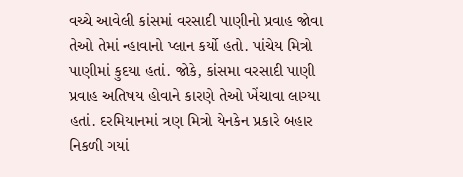વચ્ચે આવેલી કાંસમાં વરસાદી પાણીનો પ્રવાહ જોવા તેઓ તેમાં ન્હાવાનો પ્લાન કર્યો હતો. પાંચેય મિત્રો પાણીમાં કુદયા હતાં. જોકે, કાંસમા વરસાદી પાણી પ્રવાહ અતિષય હોવાને કારણે તેઓ ખેંચાવા લાગ્યા હતાં. દરમિયાનમાં ત્રણ મિત્રો યેનકેન પ્રકારે બહાર નિકળી ગયાં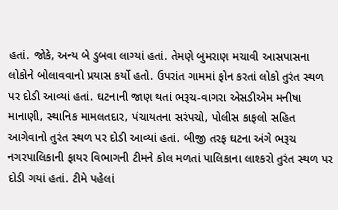હતાં. જોકે, અન્ય બે ડુબવા લાગ્યાં હતાં. તેમણે બુમરાણ મચાવી આસપાસના લોકોને બોલાવવાનો પ્રયાસ કર્યો હતો. ઉપરાંત ગામમાં ફોન કરતાં લોકો તુરંત સ્થળ પર દોડી આવ્યાં હતાં. ઘટનાની જાણ થતાં ભરૂચ-વાગરા એસડીએમ મનીષા માનાણી, સ્થાનિક મામલતદાર, પંચાયતના સરંપચો, પોલીસ કાફલો સહિત આગેવાનો તુરંત સ્થળ પર દોડી આવ્યાં હતાં. બીજી તરફ ઘટના અંગે ભરૂચ નગરપાલિકાની ફાયર વિભાગની ટીમને કોલ મળતાં પાલિકાના લાશ્કરો તુરંત સ્થળ પર દોડી ગયાં હતાં. ટીમે પહેલાં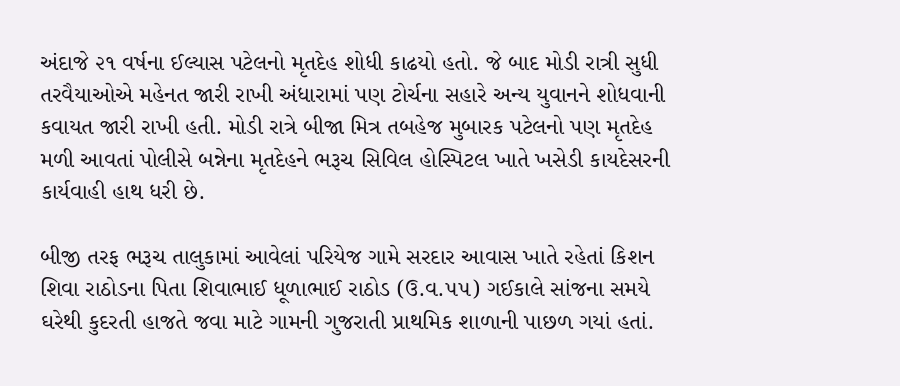અંદાજે ૨૧ વર્ષના ઈલ્યાસ પટેલનો મૃતદેહ શોધી કાઢયો હતો. જે બાદ મોડી રાત્રી સુધી તરવૈયાઓએ મહેનત જારી રાખી અંધારામાં પણ ટોર્ચના સહારે અન્ય યુવાનને શોધવાની કવાયત જારી રાખી હતી. મોડી રાત્રે બીજા મિત્ર તબહેજ મુબારક પટેલનો પણ મૃતદેહ મળી આવતાં પોલીસે બન્નેના મૃતદેહને ભરૂચ સિવિલ હોસ્પિટલ ખાતે ખસેડી કાયદેસરની કાર્યવાહી હાથ ધરી છે.

બીજી તરફ ભરૂચ તાલુકામાં આવેલાં પરિયેજ ગામે સરદાર આવાસ ખાતે રહેતાં કિશન શિવા રાઠોડના પિતા શિવાભાઈ ધૂળાભાઈ રાઠોડ (ઉ.વ.૫૫) ગઈકાલે સાંજના સમયે ઘરેથી કુદરતી હાજતે જવા માટે ગામની ગુજરાતી પ્રાથમિક શાળાની પાછળ ગયાં હતાં.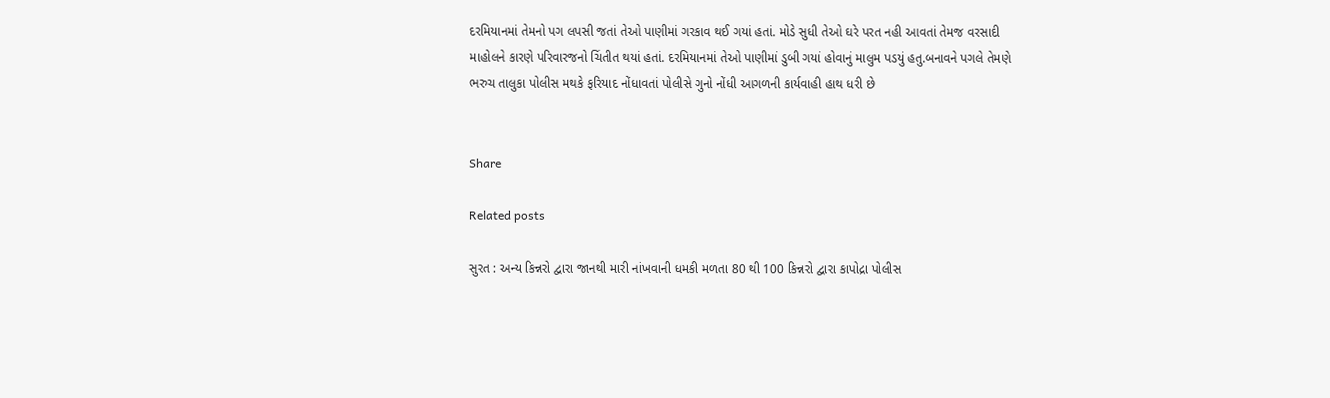દરમિયાનમાં તેમનો પગ લપસી જતાં તેઓ પાણીમાં ગરકાવ થઈ ગયાં હતાં. મોડે સુધી તેઓ ઘરે પરત નહી આવતાં તેમજ વરસાદી માહોલને કારણે પરિવારજનો ચિંતીત થયાં હતાં. દરમિયાનમાં તેઓ પાણીમાં ડુબી ગયાં હોવાનું માલુમ પડયું હતુ.બનાવને પગલે તેમણે ભરુચ તાલુકા પોલીસ મથકે ફરિયાદ નોંધાવતાં પોલીસે ગુનો નોંધી આગળની કાર્યવાહી હાથ ધરી છે


Share

Related posts

સુરત : અન્ય કિન્નરો દ્વારા જાનથી મારી નાંખવાની ધમકી મળતા 80 થી 100 કિન્નરો દ્વારા કાપોદ્રા પોલીસ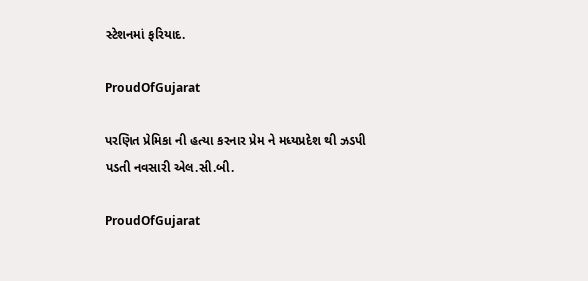સ્ટેશનમાં ફરિયાદ.

ProudOfGujarat

પરણિત પ્રેમિકા ની હત્યા કરનાર પ્રેમ ને મધ્યપ્રદેશ થી ઝડપી પડતી નવસારી એલ.સી.બી.

ProudOfGujarat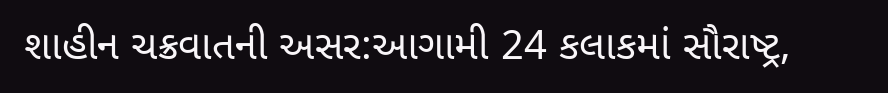શાહીન ચક્રવાતની અસર:આગામી 24 કલાકમાં સૌરાષ્ટ્ર,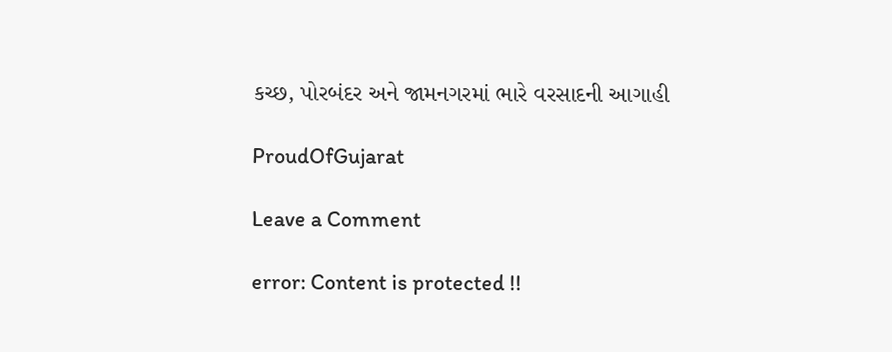કચ્છ, પોરબંદર અને જામનગરમાં ભારે વરસાદની આગાહી

ProudOfGujarat

Leave a Comment

error: Content is protected !!